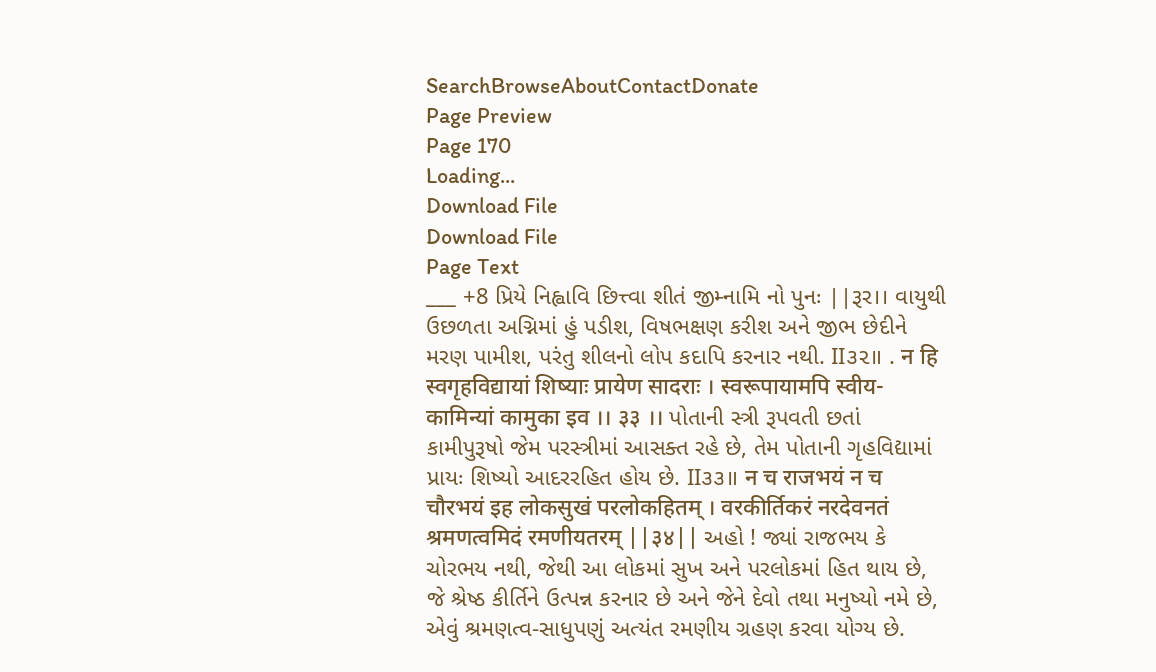SearchBrowseAboutContactDonate
Page Preview
Page 170
Loading...
Download File
Download File
Page Text
___ +8 પ્રિયે નિહ્વાવિ છિત્ત્વા શીતં જીમ્નામિ નો પુનઃ ||રૂર।। વાયુથી ઉછળતા અગ્નિમાં હું પડીશ, વિષભક્ષણ કરીશ અને જીભ છેદીને મરણ પામીશ, પરંતુ શીલનો લોપ કદાપિ કરનાર નથી. II૩૨॥ . न हि स्वगृहविद्यायां शिष्याः प्रायेण सादराः । स्वरूपायामपि स्वीय- कामिन्यां कामुका इव ।। ३३ ।। પોતાની સ્ત્રી રૂપવતી છતાં કામીપુરૂષો જેમ પરસ્ત્રીમાં આસક્ત રહે છે, તેમ પોતાની ગૃહવિદ્યામાં પ્રાયઃ શિષ્યો આદરરહિત હોય છે. II૩૩॥ न च राजभयं न च चौरभयं इह लोकसुखं परलोकहितम् । वरकीर्तिकरं नरदेवनतं श्रमणत्वमिदं रमणीयतरम् ||३४|| અહો ! જ્યાં રાજભય કે ચોરભય નથી, જેથી આ લોકમાં સુખ અને પરલોકમાં હિત થાય છે, જે શ્રેષ્ઠ કીર્તિને ઉત્પન્ન કરનાર છે અને જેને દેવો તથા મનુષ્યો નમે છે, એવું શ્રમણત્વ-સાધુપણું અત્યંત રમણીય ગ્રહણ કરવા યોગ્ય છે.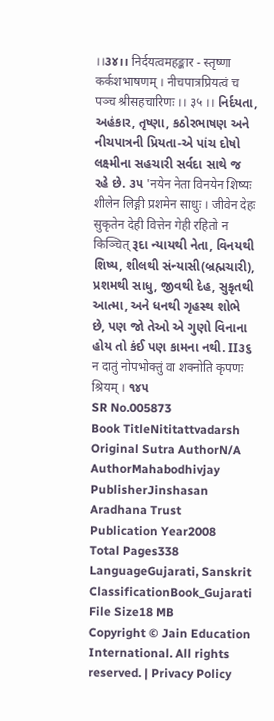।।૩૪।। निर्दयत्वमहङ्कार - स्तृष्णा कर्कशभाषणम् । नीचपात्रप्रियत्वं च पञ्च श्रीसहचारिणः ।। ३५ ।। નિર્દયતા, અહંકાર, તૃષ્ણા, કઠોરભાષણ અને નીચપાત્રની પ્રિયતા-એ પાંચ દોષો લક્ષ્મીના સહચારી સર્વદા સાથે જ રહે છે. ૩૫ 'नयेन नेता विनयेन शिष्यः शीलेन लिङ्गी प्रशमेन साधुः । जीवेन देहः सुकृतेन देही वित्तेन गेही रहितो न किञ्चित् રૂદા ન્યાયથી નેતા, વિનયથી શિષ્ય, શીલથી સંન્યાસી(બ્રહ્મચારી), પ્રશમથી સાધુ, જીવથી દેહ, સુકૃતથી આત્મા, અને ધનથી ગૃહસ્થ શોભે છે, પણ જો તેઓ એ ગુણો વિનાના હોય તો કંઈ પણ કામના નથી. II૩૬ न दातुं नोपभोक्तुं वा शक्नोति कृपणः श्रियम् । ૧૪૫
SR No.005873
Book TitleNititattvadarsh
Original Sutra AuthorN/A
AuthorMahabodhivjay
PublisherJinshasan Aradhana Trust
Publication Year2008
Total Pages338
LanguageGujarati, Sanskrit
ClassificationBook_Gujarati
File Size18 MB
Copyright © Jain Education International. All rights reserved. | Privacy Policy